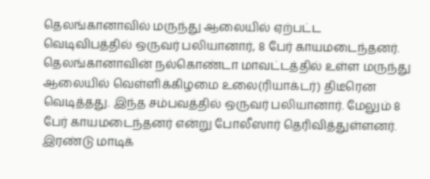தெலங்கானாவில் மருந்து ஆலையில் ஏற்பட்ட வெடிவிபத்தில் ஒருவர் பலியானார், 8 பேர் காயமடைந்தனர்.
தெலங்கானாவின் நல்கொண்டா மாவட்டத்தில் உள்ள மருந்து ஆலையில் வெள்ளிக்கிழமை உலை(ரியாக்டர்) திடீரென வெடித்தது. இந்த சம்பவத்தில் ஒருவர் பலியானார். மேலும் 8 பேர் காயமடைந்தனர் என்று போலீஸார் தெரிவித்துள்ளனர்.
இரண்டு மாடிக்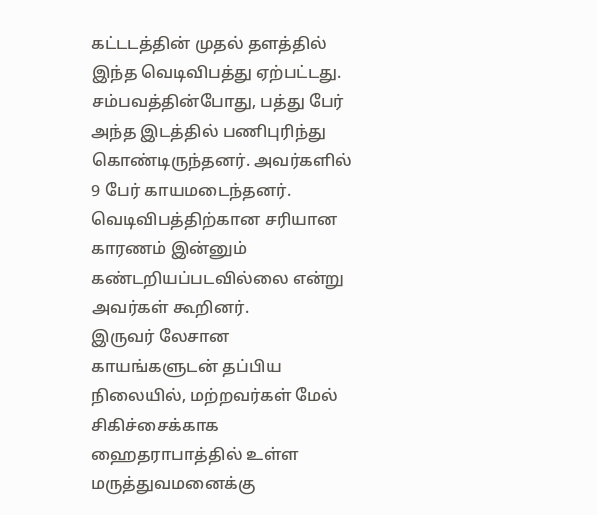கட்டடத்தின் முதல் தளத்தில் இந்த வெடிவிபத்து ஏற்பட்டது. சம்பவத்தின்போது, பத்து பேர் அந்த இடத்தில் பணிபுரிந்து கொண்டிருந்தனர். அவர்களில் 9 பேர் காயமடைந்தனர். வெடிவிபத்திற்கான சரியான காரணம் இன்னும் கண்டறியப்படவில்லை என்று அவர்கள் கூறினர்.
இருவர் லேசான காயங்களுடன் தப்பிய நிலையில், மற்றவர்கள் மேல் சிகிச்சைக்காக ஹைதராபாத்தில் உள்ள மருத்துவமனைக்கு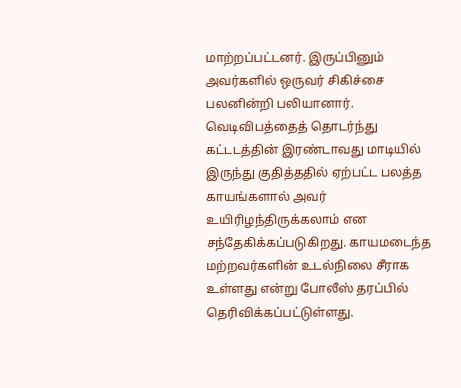மாற்றப்பட்டனர். இருப்பினும் அவர்களில் ஒருவர் சிகிச்சை பலனின்றி பலியானார்.
வெடிவிபத்தைத் தொடர்ந்து கட்டடத்தின் இரண்டாவது மாடியில் இருந்து குதித்ததில் ஏற்பட்ட பலத்த காயங்களால் அவர் உயிரிழந்திருக்கலாம் என சந்தேகிக்கப்படுகிறது. காயமடைந்த மற்றவர்களின் உடல்நிலை சீராக உள்ளது என்று போலீஸ் தரப்பில் தெரிவிக்கப்பட்டுள்ளது.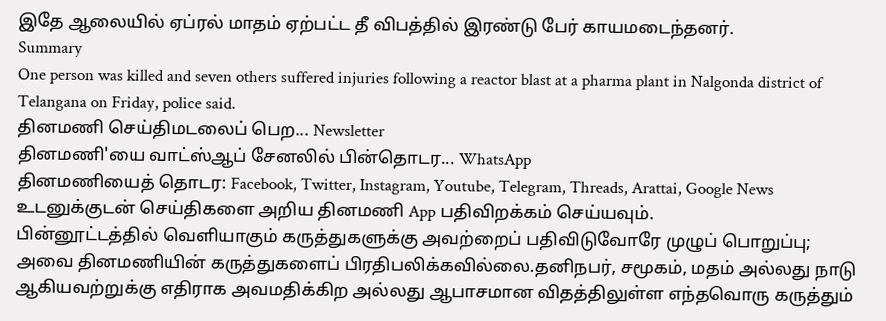இதே ஆலையில் ஏப்ரல் மாதம் ஏற்பட்ட தீ விபத்தில் இரண்டு பேர் காயமடைந்தனர்.
Summary
One person was killed and seven others suffered injuries following a reactor blast at a pharma plant in Nalgonda district of Telangana on Friday, police said.
தினமணி செய்திமடலைப் பெற... Newsletter
தினமணி'யை வாட்ஸ்ஆப் சேனலில் பின்தொடர... WhatsApp
தினமணியைத் தொடர: Facebook, Twitter, Instagram, Youtube, Telegram, Threads, Arattai, Google News
உடனுக்குடன் செய்திகளை அறிய தினமணி App பதிவிறக்கம் செய்யவும்.
பின்னூட்டத்தில் வெளியாகும் கருத்துகளுக்கு அவற்றைப் பதிவிடுவோரே முழுப் பொறுப்பு; அவை தினமணியின் கருத்துகளைப் பிரதிபலிக்கவில்லை.தனிநபர், சமூகம், மதம் அல்லது நாடு ஆகியவற்றுக்கு எதிராக அவமதிக்கிற அல்லது ஆபாசமான விதத்திலுள்ள எந்தவொரு கருத்தும்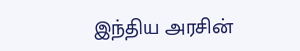இந்திய அரசின்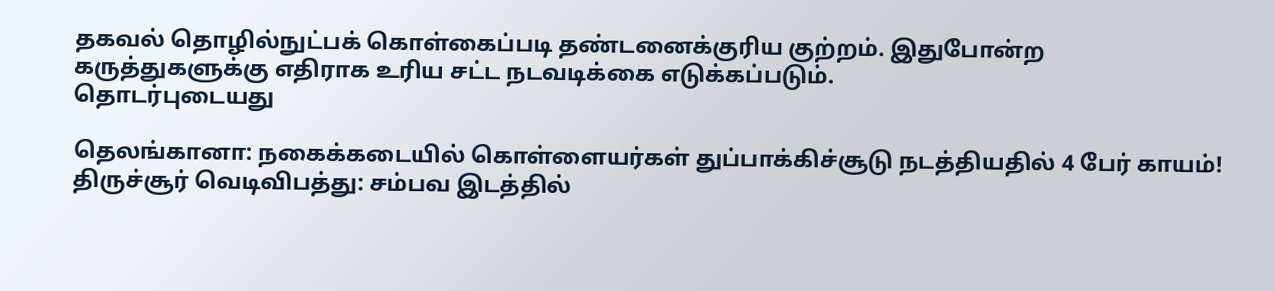தகவல் தொழில்நுட்பக் கொள்கைப்படி தண்டனைக்குரிய குற்றம். இதுபோன்ற கருத்துகளுக்கு எதிராக உரிய சட்ட நடவடிக்கை எடுக்கப்படும்.
தொடர்புடையது

தெலங்கானா: நகைக்கடையில் கொள்ளையர்கள் துப்பாக்கிச்சூடு நடத்தியதில் 4 பேர் காயம்!
திருச்சூர் வெடிவிபத்து: சம்பவ இடத்தில்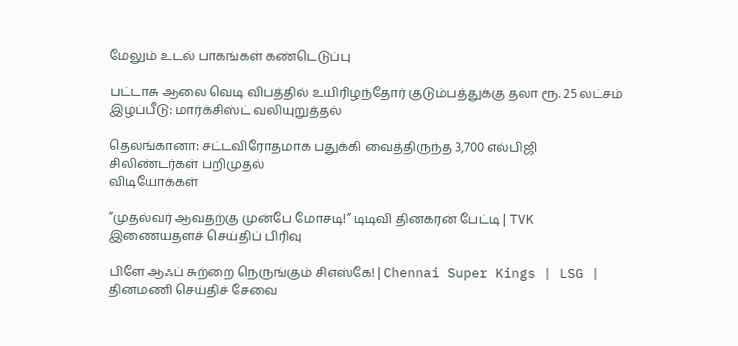மேலும் உடல் பாகங்கள் கண்டெடுப்பு

பட்டாசு ஆலை வெடி விபத்தில் உயிரிழந்தோர் குடும்பத்துக்கு தலா ரூ. 25 லட்சம் இழப்பீடு: மார்க்சிஸ்ட் வலியுறுத்தல்

தெலங்கானா: சட்டவிரோதமாக பதுக்கி வைத்திருந்த 3,700 எல்பிஜி சிலிண்டர்கள் பறிமுதல்
விடியோக்கள்

”முதல்வர் ஆவதற்கு முன்பே மோசடி!” டிடிவி தினகரன் பேட்டி | TVK
இணையதளச் செய்திப் பிரிவு

பிளே ஆஃப் சுற்றை நெருங்கும் சிஎஸ்கே! | Chennai Super Kings | LSG |
தினமணி செய்திச் சேவை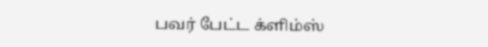பவர் பேட்ட க்ளிம்ஸ்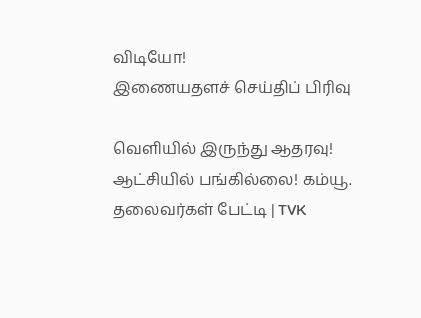விடியோ!
இணையதளச் செய்திப் பிரிவு

வெளியில் இருந்து ஆதரவு! ஆட்சியில் பங்கில்லை! கம்யூ. தலைவர்கள் பேட்டி | TVK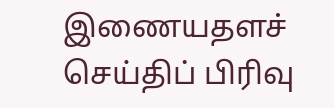இணையதளச் செய்திப் பிரிவு